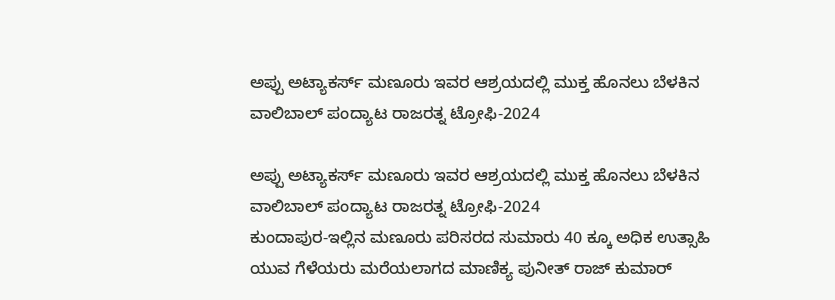ಅಪ್ಪು ಅಟ್ಯಾಕರ್ಸ್ ಮಣೂರು ಇವರ ಆಶ್ರಯದಲ್ಲಿ ಮುಕ್ತ ಹೊನಲು ಬೆಳಕಿನ ವಾಲಿಬಾಲ್ ಪಂದ್ಯಾಟ ರಾಜರತ್ನ ಟ್ರೋಫಿ-2024

ಅಪ್ಪು ಅಟ್ಯಾಕರ್ಸ್ ಮಣೂರು ಇವರ ಆಶ್ರಯದಲ್ಲಿ ಮುಕ್ತ ಹೊನಲು ಬೆಳಕಿನ ವಾಲಿಬಾಲ್ ಪಂದ್ಯಾಟ ರಾಜರತ್ನ ಟ್ರೋಫಿ-2024
ಕುಂದಾಪುರ-ಇಲ್ಲಿನ ಮಣೂರು ಪರಿಸರದ ಸುಮಾರು 40 ಕ್ಕೂ ಅಧಿಕ ಉತ್ಸಾಹಿ ಯುವ ಗೆಳೆಯರು ಮರೆಯಲಾಗದ ಮಾಣಿಕ್ಯ ಪುನೀತ್ ರಾಜ್ ಕುಮಾರ್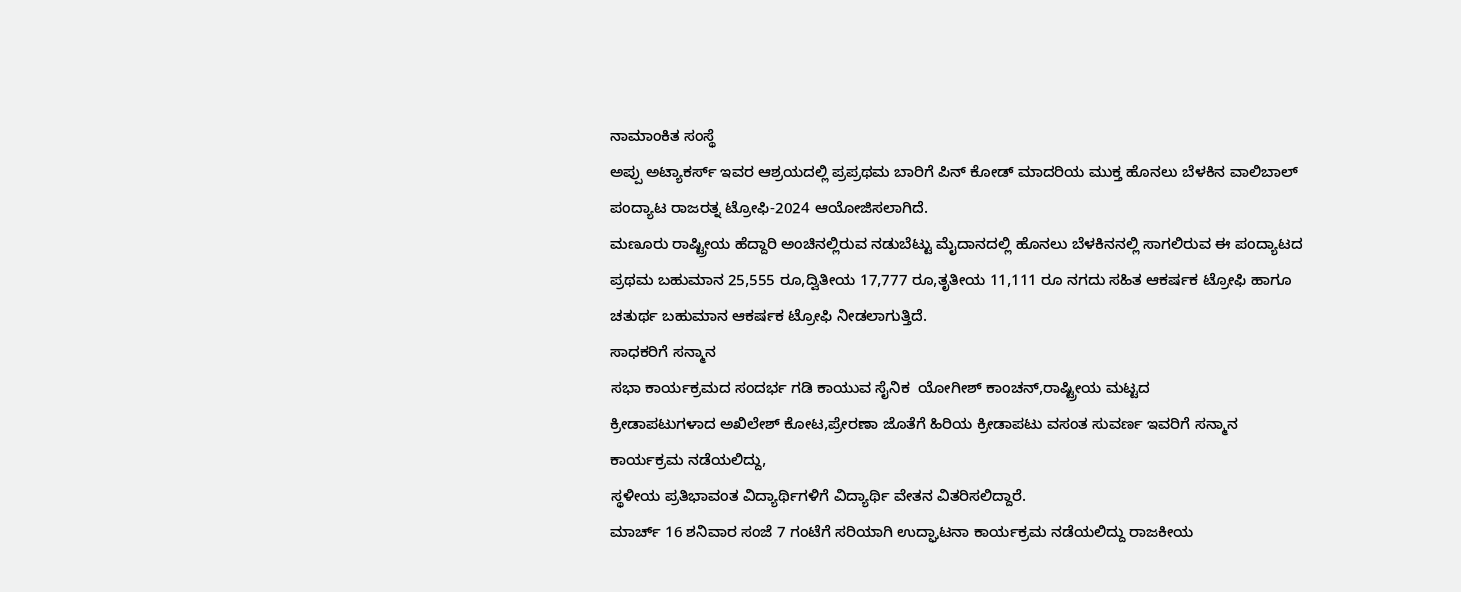ನಾಮಾಂಕಿತ ಸಂಸ್ಥೆ
ಅಪ್ಪು ಅಟ್ಯಾಕರ್ಸ್ ಇವರ ಆಶ್ರಯದಲ್ಲಿ ಪ್ರಪ್ರಥಮ ಬಾರಿಗೆ ಪಿನ್ ಕೋಡ್ ಮಾದರಿಯ ಮುಕ್ತ ಹೊನಲು ಬೆಳಕಿನ ವಾಲಿಬಾಲ್ ಪಂದ್ಯಾಟ ರಾಜರತ್ನ ಟ್ರೋಫಿ-2024 ಆಯೋಜಿಸಲಾಗಿದೆ.
ಮಣೂರು ರಾಷ್ಟ್ರೀಯ ಹೆದ್ದಾರಿ ಅಂಚಿನಲ್ಲಿರುವ ನಡುಬೆಟ್ಟು ಮೈದಾನದಲ್ಲಿ ಹೊನಲು ಬೆಳಕಿನನಲ್ಲಿ ಸಾಗಲಿರುವ ಈ ಪಂದ್ಯಾಟದ ಪ್ರಥಮ ಬಹುಮಾನ 25,555 ರೂ,ದ್ವಿತೀಯ 17,777 ರೂ,ತೃತೀಯ 11,111 ರೂ ನಗದು ಸಹಿತ ಆಕರ್ಷಕ ಟ್ರೋಫಿ ಹಾಗೂ ಚತುರ್ಥ ಬಹುಮಾನ ಆಕರ್ಷಕ ಟ್ರೋಫಿ ನೀಡಲಾಗುತ್ತಿದೆ.
ಸಾಧಕರಿಗೆ ಸನ್ಮಾನ
ಸಭಾ ಕಾರ್ಯಕ್ರಮದ ಸಂದರ್ಭ ಗಡಿ ಕಾಯುವ ಸೈನಿಕ  ಯೋಗೀಶ್ ಕಾಂಚನ್,ರಾಷ್ಟ್ರೀಯ ಮಟ್ಟದ
ಕ್ರೀಡಾಪಟುಗಳಾದ ಅಖಿಲೇಶ್ ಕೋಟ,ಪ್ರೇರಣಾ ಜೊತೆಗೆ ಹಿರಿಯ ಕ್ರೀಡಾಪಟು ವಸಂತ ಸುವರ್ಣ ಇವರಿಗೆ ಸನ್ಮಾನ ಕಾರ್ಯಕ್ರಮ ನಡೆಯಲಿದ್ದು,
ಸ್ಥಳೀಯ ಪ್ರತಿಭಾವಂತ ವಿದ್ಯಾರ್ಥಿಗಳಿಗೆ ವಿದ್ಯಾರ್ಥಿ ವೇತನ ವಿತರಿಸಲಿದ್ದಾರೆ.
ಮಾರ್ಚ್ 16 ಶನಿವಾರ ಸಂಜೆ 7 ಗಂಟೆಗೆ ಸರಿಯಾಗಿ ಉದ್ಘಾಟನಾ ಕಾರ್ಯಕ್ರಮ ನಡೆಯಲಿದ್ದು ರಾಜಕೀಯ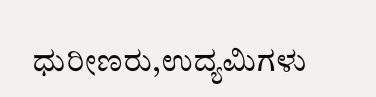ಧುರೀಣರು,ಉದ್ಯಮಿಗಳು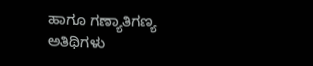ಹಾಗೂ ಗಣ್ಯಾತಿಗಣ್ಯ ಅತಿಥಿಗಳು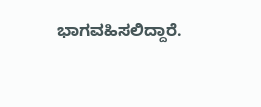ಭಾಗವಹಿಸಲಿದ್ದಾರೆ.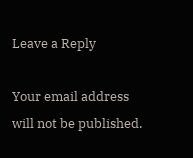Leave a Reply

Your email address will not be published.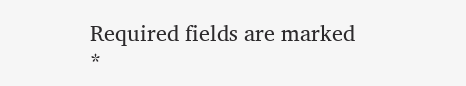Required fields are marked *